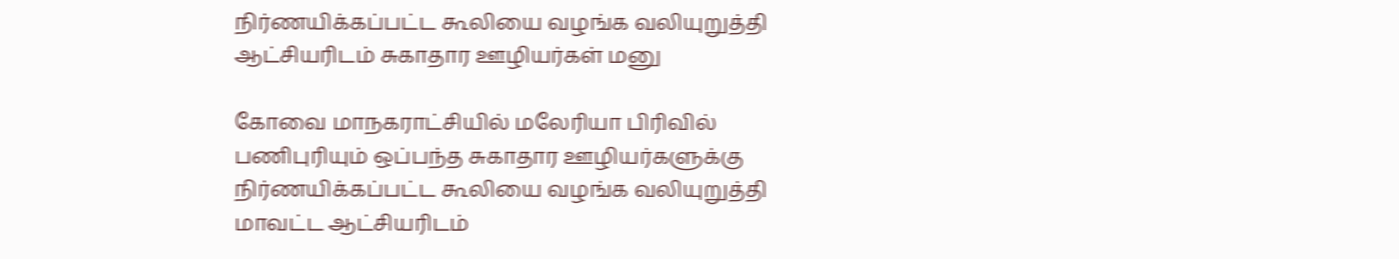நிர்ணயிக்கப்பட்ட கூலியை வழங்க வலியுறுத்தி ஆட்சியரிடம் சுகாதார ஊழியர்கள் மனு

கோவை மாநகராட்சியில் மலேரியா பிரிவில் பணிபுரியும் ஒப்பந்த சுகாதார ஊழியர்களுக்கு நிர்ணயிக்கப்பட்ட கூலியை வழங்க வலியுறுத்தி மாவட்ட ஆட்சியரிடம்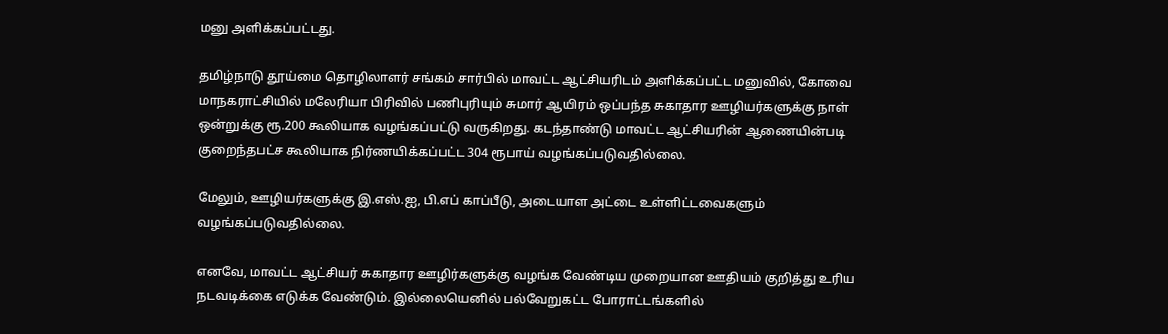மனு அளிக்கப்பட்டது.

தமிழ்நாடு தூய்மை தொழிலாளர் சங்கம் சார்பில் மாவட்ட ஆட்சியரிடம் அளிக்கப்பட்ட மனுவில், கோவை மாநகராட்சியில் மலேரியா பிரிவில் பணிபுரியும் சுமார் ஆயிரம் ஒப்பந்த சுகாதார ஊழியர்களுக்கு நாள் ஒன்றுக்கு ரூ.200 கூலியாக வழங்கப்பட்டு வருகிறது. கடந்தாண்டு மாவட்ட ஆட்சியரின் ஆணையின்படி குறைந்தபட்ச கூலியாக நிர்ணயிக்கப்பட்ட 304 ரூபாய் வழங்கப்படுவதில்லை.

மேலும், ஊழியர்களுக்கு இ.எஸ்.ஐ, பி.எப் காப்பீடு, அடையாள அட்டை உள்ளிட்டவைகளும் வழங்கப்படுவதில்லை.

எனவே, மாவட்ட ஆட்சியர் சுகாதார ஊழிர்களுக்கு வழங்க வேண்டிய முறையான ஊதியம் குறித்து உரிய நடவடிக்கை எடுக்க வேண்டும். இல்லையெனில் பல்வேறுகட்ட போராட்டங்களில்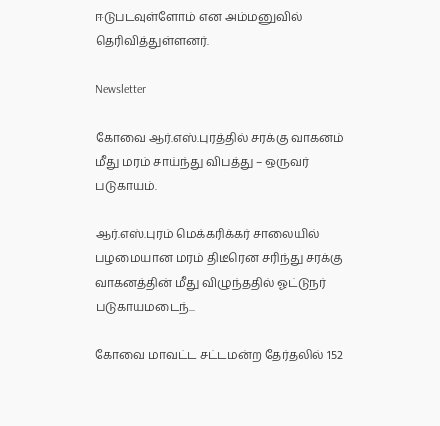ஈடுபடவுள்ளோம் என அம்மனுவில் தெரிவித்துள்ளனர்.

Newsletter

கோவை ஆர்.எஸ்.புரத்தில் சரக்கு வாகனம் மீது மரம் சாய்ந்து விபத்து – ஒருவர் படுகாயம்.

ஆர்.எஸ்.புரம் மெக்கரிக்கர் சாலையில் பழமையான மரம் திடீரென சரிந்து சரக்கு வாகனத்தின் மீது விழுந்ததில் ஓட்டுநர் படுகாயமடைந்...

கோவை மாவட்ட சட்டமன்ற தேர்தலில் 152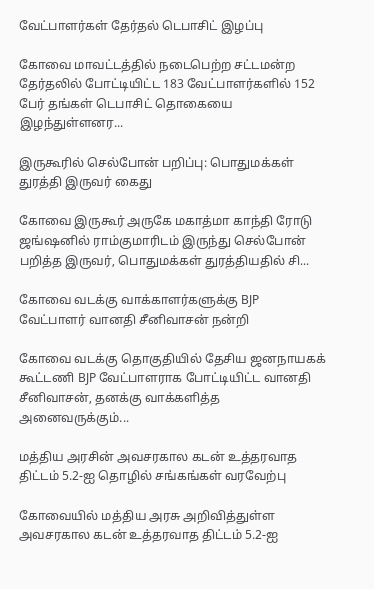வேட்பாளர்கள் தேர்தல் டெபாசிட் இழப்பு

கோவை மாவட்டத்தில் நடைபெற்ற சட்டமன்ற தேர்தலில் போட்டியிட்ட 183 வேட்பாளர்களில் 152 பேர் தங்கள் டெபாசிட் தொகையை இழந்துள்ளனர...

இருகூரில் செல்போன் பறிப்பு: பொதுமக்கள் துரத்தி இருவர் கைது

கோவை இருகூர் அருகே மகாத்மா காந்தி ரோடு ஜங்ஷனில் ராம்குமாரிடம் இருந்து செல்போன் பறித்த இருவர், பொதுமக்கள் துரத்தியதில் சி...

கோவை வடக்கு வாக்காளர்களுக்கு BJP வேட்பாளர் வானதி சீனிவாசன் நன்றி

கோவை வடக்கு தொகுதியில் தேசிய ஜனநாயகக் கூட்டணி BJP வேட்பாளராக போட்டியிட்ட வானதி சீனிவாசன், தனக்கு வாக்களித்த அனைவருக்கும்...

மத்திய அரசின் அவசரகால கடன் உத்தரவாத திட்டம் 5.2-ஐ தொழில் சங்கங்கள் வரவேற்பு

கோவையில் மத்திய அரசு அறிவித்துள்ள அவசரகால கடன் உத்தரவாத திட்டம் 5.2-ஐ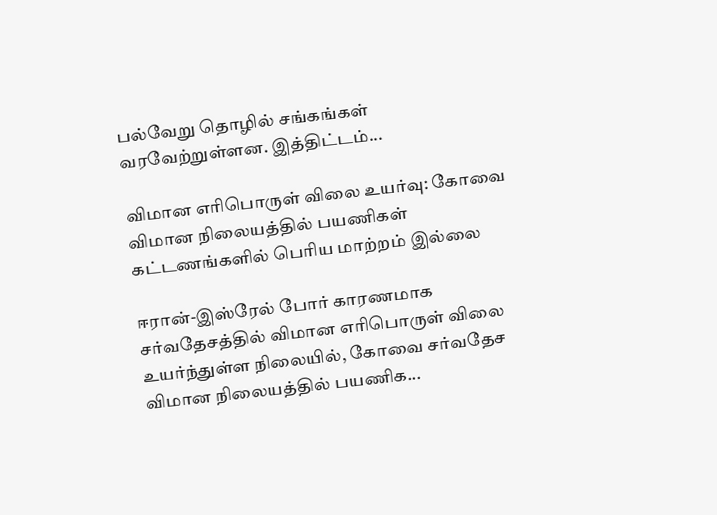பல்வேறு தொழில் சங்கங்கள் வரவேற்றுள்ளன. இத்திட்டம்...

விமான எரிபொருள் விலை உயர்வு: கோவை விமான நிலையத்தில் பயணிகள் கட்டணங்களில் பெரிய மாற்றம் இல்லை

ஈரான்-இஸ்ரேல் போர் காரணமாக சர்வதேசத்தில் விமான எரிபொருள் விலை உயர்ந்துள்ள நிலையில், கோவை சர்வதேச விமான நிலையத்தில் பயணிக...